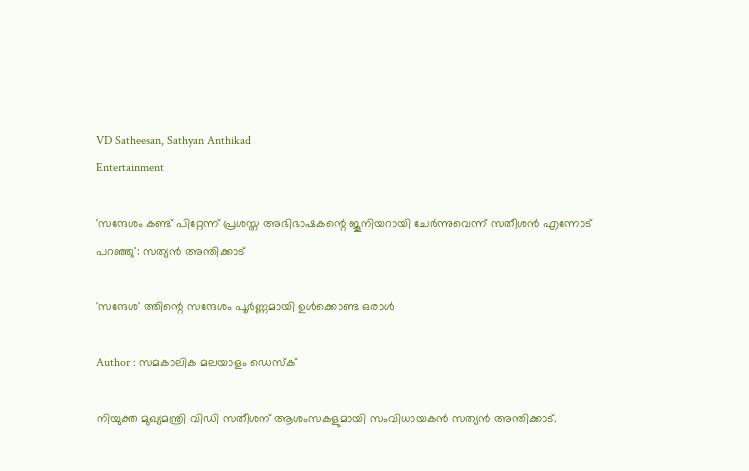VD Satheesan, Sathyan Anthikad
Entertainment

'സന്ദേശം കണ്ട് പിറ്റേന്ന് പ്രശസ്ത അഭിഭാഷകന്റെ ജൂനിയറായി ചേര്‍ന്നുവെന്ന് സതീശന്‍ എന്നോട് പറഞ്ഞു': സത്യന്‍ അന്തിക്കാട്

'സന്ദേശ' ത്തിന്റെ സന്ദേശം പൂര്‍ണ്ണമായി ഉള്‍ക്കൊണ്ട ഒരാള്‍

Author : സമകാലിക മലയാളം ഡെസ്ക്

നിയുക്ത മുഖ്യമന്ത്രി വിഡി സതീശന് ആശംസകളുമായി സംവിധായകന്‍ സത്യന്‍ അന്തിക്കാട്.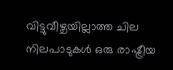വിട്ടുവീഴ്ചയില്ലാത്ത ചില നിലപാടുകള്‍ ഒരു രാഷ്ട്രീയ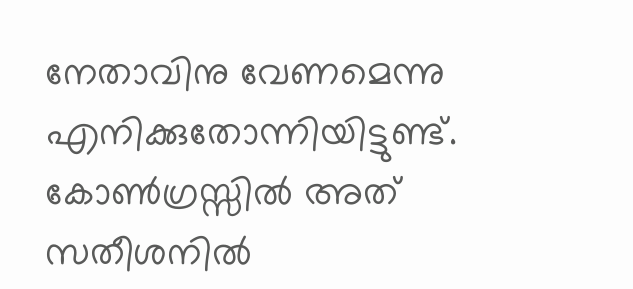നേതാവിനു വേണമെന്നു എനിക്കുതോന്നിയിട്ടുണ്ട്. കോണ്‍ഗ്രസ്സില്‍ അത് സതീശനില്‍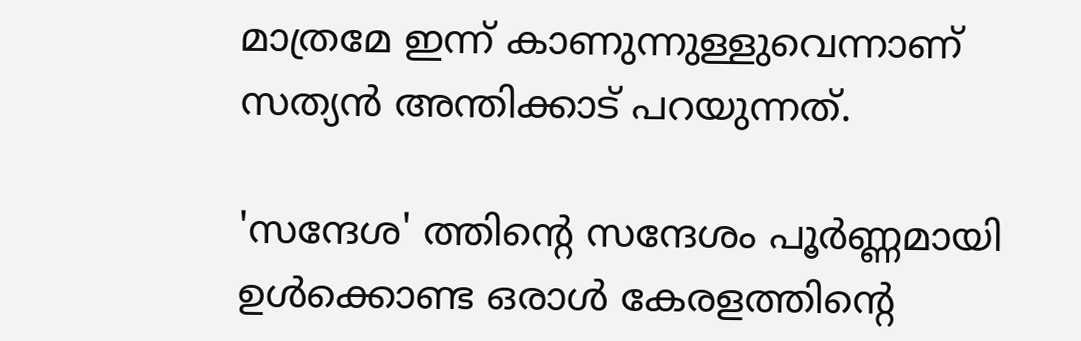മാത്രമേ ഇന്ന് കാണുന്നുള്ളുവെന്നാണ് സത്യന്‍ അന്തിക്കാട് പറയുന്നത്.

'സന്ദേശ' ത്തിന്റെ സന്ദേശം പൂര്‍ണ്ണമായി ഉള്‍ക്കൊണ്ട ഒരാള്‍ കേരളത്തിന്റെ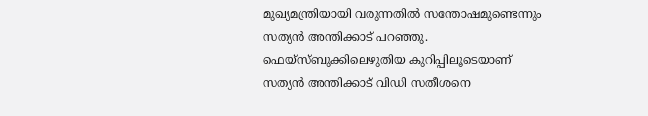മുഖ്യമന്ത്രിയായി വരുന്നതില്‍ സന്തോഷമുണ്ടെന്നും സത്യന്‍ അന്തിക്കാട് പറഞ്ഞു. ഫെയ്‌സ്ബുക്കിലെഴുതിയ കുറിപ്പിലൂടെയാണ് സത്യന്‍ അന്തിക്കാട് വിഡി സതീശനെ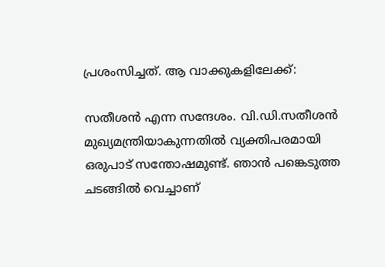പ്രശംസിച്ചത്. ആ വാക്കുകളിലേക്ക്:

സതീശന്‍ എന്ന സന്ദേശം. വി.ഡി.സതീശന്‍ മുഖ്യമന്ത്രിയാകുന്നതില്‍ വ്യക്തിപരമായി ഒരുപാട് സന്തോഷമുണ്ട്. ഞാന്‍ പങ്കെടുത്ത ചടങ്ങില്‍ വെച്ചാണ്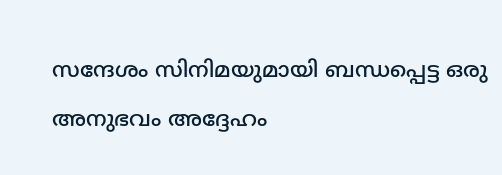സന്ദേശം സിനിമയുമായി ബന്ധപ്പെട്ട ഒരു അനുഭവം അദ്ദേഹം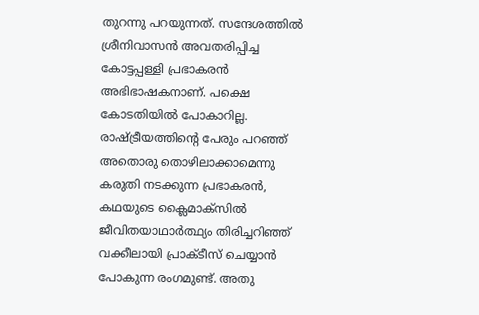തുറന്നു പറയുന്നത്. സന്ദേശത്തില്‍ ശ്രീനിവാസന്‍ അവതരിപ്പിച്ച കോട്ടപ്പള്ളി പ്രഭാകരന്‍ അഭിഭാഷകനാണ്. പക്ഷെ കോടതിയില്‍ പോകാറില്ല. രാഷ്ട്രീയത്തിന്റെ പേരും പറഞ്ഞ് അതൊരു തൊഴിലാക്കാമെന്നു കരുതി നടക്കുന്ന പ്രഭാകരന്‍, കഥയുടെ ക്ലൈമാക്‌സില്‍ ജീവിതയാഥാര്‍ത്ഥ്യം തിരിച്ചറിഞ്ഞ് വക്കീലായി പ്രാക്ടീസ് ചെയ്യാന്‍ പോകുന്ന രംഗമുണ്ട്. അതു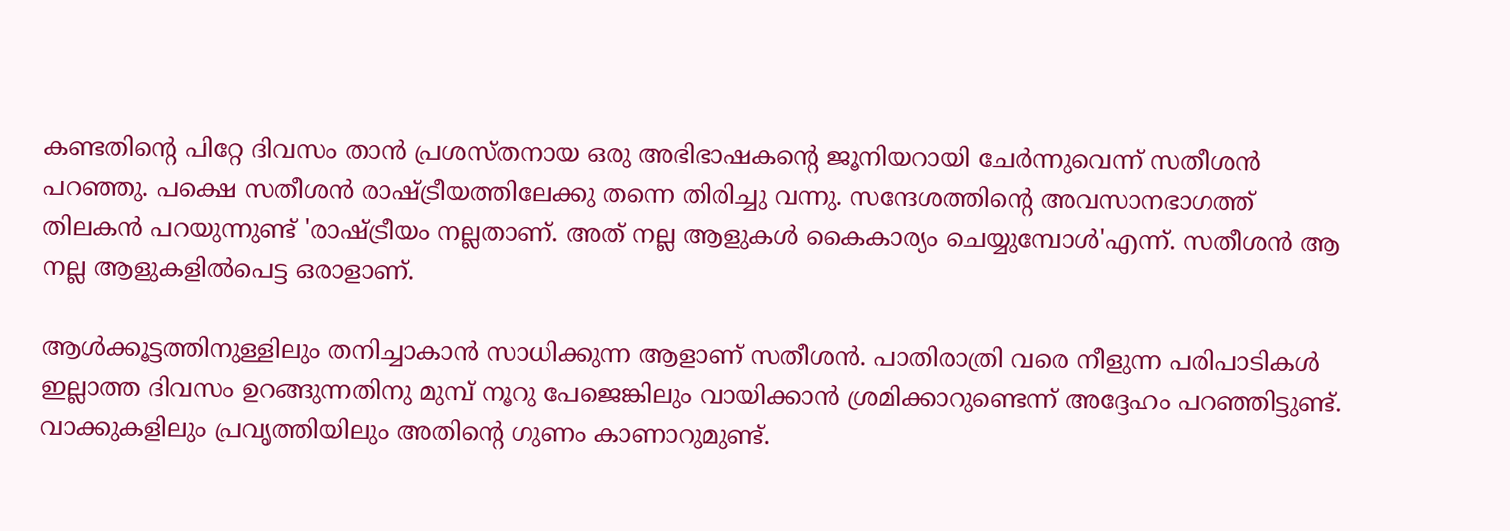കണ്ടതിന്റെ പിറ്റേ ദിവസം താന്‍ പ്രശസ്തനായ ഒരു അഭിഭാഷകന്റെ ജൂനിയറായി ചേര്‍ന്നുവെന്ന് സതീശന്‍ പറഞ്ഞു. പക്ഷെ സതീശന്‍ രാഷ്ട്രീയത്തിലേക്കു തന്നെ തിരിച്ചു വന്നു. സന്ദേശത്തിന്റെ അവസാനഭാഗത്ത് തിലകന്‍ പറയുന്നുണ്ട് 'രാഷ്ട്രീയം നല്ലതാണ്. അത് നല്ല ആളുകള്‍ കൈകാര്യം ചെയ്യുമ്പോള്‍'എന്ന്. സതീശന്‍ ആ നല്ല ആളുകളില്‍പെട്ട ഒരാളാണ്.

ആള്‍ക്കൂട്ടത്തിനുള്ളിലും തനിച്ചാകാന്‍ സാധിക്കുന്ന ആളാണ് സതീശന്‍. പാതിരാത്രി വരെ നീളുന്ന പരിപാടികള്‍ ഇല്ലാത്ത ദിവസം ഉറങ്ങുന്നതിനു മുമ്പ് നൂറു പേജെങ്കിലും വായിക്കാന്‍ ശ്രമിക്കാറുണ്ടെന്ന് അദ്ദേഹം പറഞ്ഞിട്ടുണ്ട്. വാക്കുകളിലും പ്രവൃത്തിയിലും അതിന്റെ ഗുണം കാണാറുമുണ്ട്.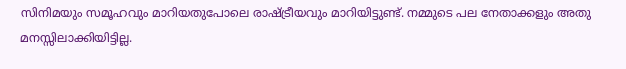സിനിമയും സമൂഹവും മാറിയതുപോലെ രാഷ്ട്രീയവും മാറിയിട്ടുണ്ട്. നമ്മുടെ പല നേതാക്കളും അതു മനസ്സിലാക്കിയിട്ടില്ല.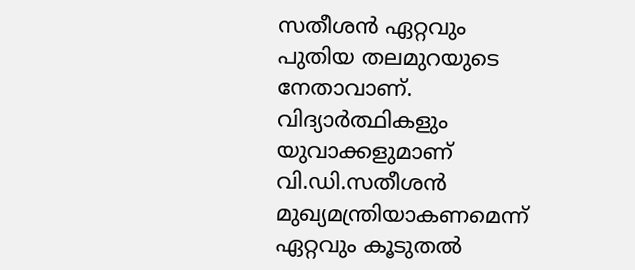സതീശന്‍ ഏറ്റവും പുതിയ തലമുറയുടെ നേതാവാണ്. വിദ്യാര്‍ത്ഥികളും യുവാക്കളുമാണ് വി.ഡി.സതീശന്‍ മുഖ്യമന്ത്രിയാകണമെന്ന് ഏറ്റവും കൂടുതല്‍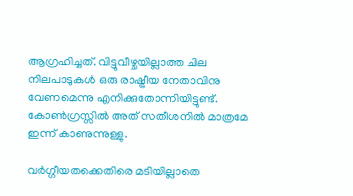ആഗ്രഹിച്ചത്. വിട്ടുവീഴ്ചയില്ലാത്ത ചില നിലപാടുകള്‍ ഒരു രാഷ്ട്രീയ നേതാവിനു വേണമെന്നു എനിക്കുതോന്നിയിട്ടുണ്ട്. കോണ്‍ഗ്രസ്സില്‍ അത് സതീശനില്‍ മാത്രമേ ഇന്ന് കാണുന്നുള്ളു.

വര്‍ഗ്ഗീയതക്കെതിരെ മടിയില്ലാതെ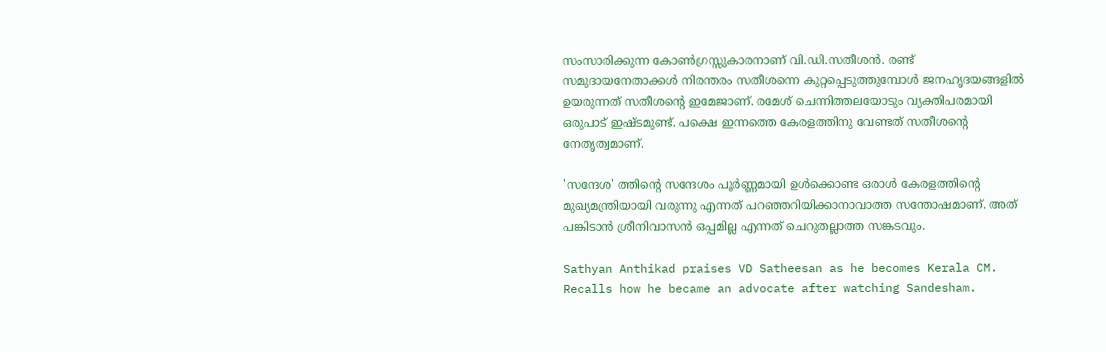സംസാരിക്കുന്ന കോണ്‍ഗ്രസ്സുകാരനാണ് വി.ഡി.സതീശന്‍. രണ്ട് സമുദായനേതാക്കള്‍ നിരന്തരം സതീശന്നെ കുറ്റപ്പെടുത്തുമ്പോള്‍ ജനഹൃദയങ്ങളില്‍ ഉയരുന്നത് സതീശന്റെ ഇമേജാണ്. രമേശ് ചെന്നിത്തലയോടും വ്യക്തിപരമായി ഒരുപാട് ഇഷ്ടമുണ്ട്. പക്ഷെ ഇന്നത്തെ കേരളത്തിനു വേണ്ടത് സതീശന്റെ നേതൃത്വമാണ്.

'സന്ദേശ' ത്തിന്റെ സന്ദേശം പൂര്‍ണ്ണമായി ഉള്‍ക്കൊണ്ട ഒരാള്‍ കേരളത്തിന്റെ മുഖ്യമന്ത്രിയായി വരുന്നു എന്നത് പറഞ്ഞറിയിക്കാനാവാത്ത സന്തോഷമാണ്. അത് പങ്കിടാന്‍ ശ്രീനിവാസന്‍ ഒപ്പമില്ല എന്നത് ചെറുതല്ലാത്ത സങ്കടവും.

Sathyan Anthikad praises VD Satheesan as he becomes Kerala CM. Recalls how he became an advocate after watching Sandesham.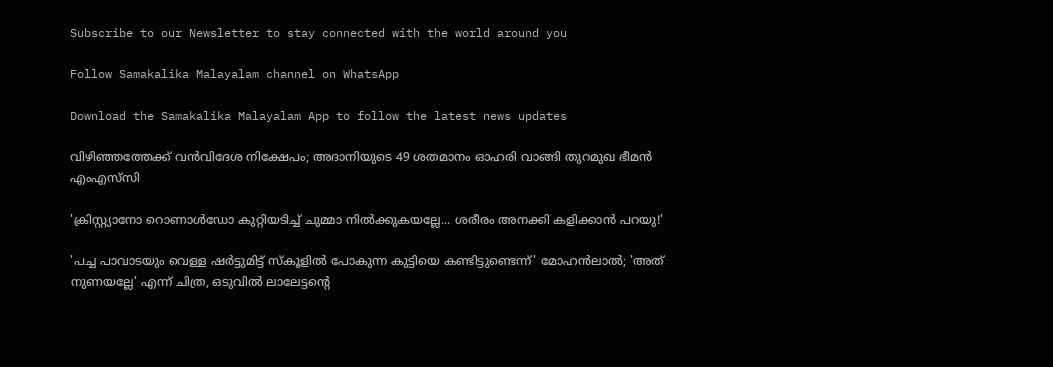Subscribe to our Newsletter to stay connected with the world around you

Follow Samakalika Malayalam channel on WhatsApp

Download the Samakalika Malayalam App to follow the latest news updates

വിഴിഞ്ഞത്തേക്ക് വന്‍വിദേശ നിക്ഷേപം; അദാനിയുടെ 49 ശതമാനം ഓഹരി വാങ്ങി തുറമുഖ ഭീമന്‍ എംഎസ്‌സി

'ക്രിസ്റ്റ്യാനോ റൊണാൾഡോ കുറ്റിയടിച്ച് ചുമ്മാ നിൽക്കുകയല്ലേ... ശരീരം അനക്കി കളിക്കാൻ പറയു!'

'പച്ച പാവാടയും വെള്ള ഷർട്ടുമിട്ട് സ്കൂളിൽ പോകുന്ന കുട്ടിയെ കണ്ടിട്ടുണ്ടെന്ന്' മോഹൻലാൽ; 'അത് നുണയല്ലേ' എന്ന് ചിത്ര, ഒടുവിൽ ലാലേട്ടന്റെ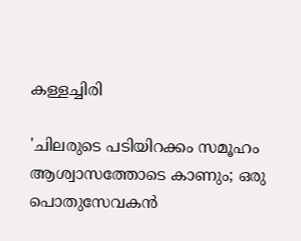കള്ളച്ചിരി

'ചിലരുടെ പടിയിറക്കം സമൂഹം ആശ്വാസത്തോടെ കാണും; ഒരു പൊതുസേവകന്‍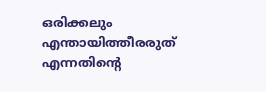ഒരിക്കലും എന്തായിത്തീരരുത് എന്നതിന്റെ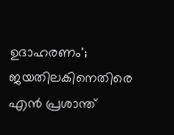ഉദാഹരണം'; ജയതിലകിനെതിരെ എന്‍ പ്രശാന്ത്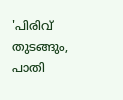'പിരിവ് തുടങ്ങും, പാതി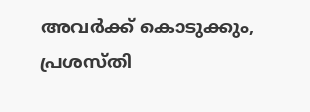അവര്‍ക്ക് കൊടുക്കും, പ്രശസ്തി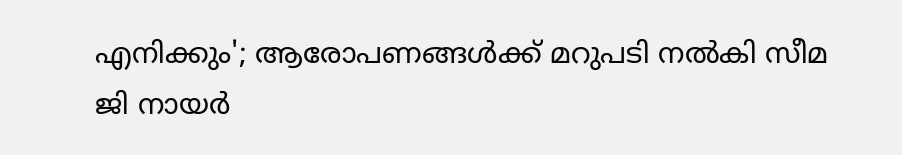എനിക്കും'; ആരോപണങ്ങള്‍ക്ക് മറുപടി നല്‍കി സീമ ജി നായര്‍